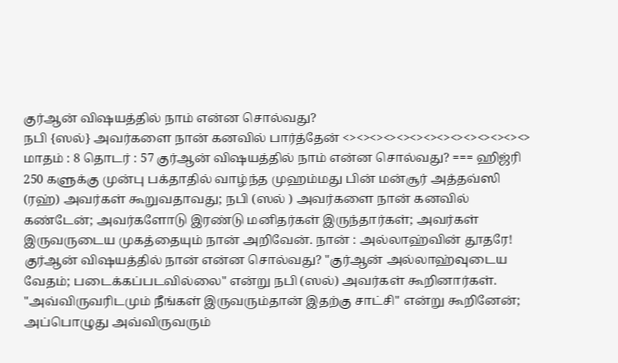குர்ஆன் விஷயத்தில் நாம் என்ன சொல்வது?
நபி {ஸல்} அவர்களை நான் கனவில் பார்த்தேன் <><><><><><><><><><><><><><> மாதம் : 8 தொடர் : 57 குர்ஆன் விஷயத்தில் நாம் என்ன சொல்வது? === ஹிஜ்ரி 250 களுக்கு முன்பு பக்தாதில் வாழ்ந்த முஹம்மது பின் மன்சூர் அத்தவ்ஸி (ரஹ்) அவர்கள் கூறுவதாவது; நபி (ஸல் ) அவர்களை நான் கனவில் கண்டேன்; அவர்களோடு இரண்டு மனிதர்கள் இருந்தார்கள்; அவர்கள் இருவருடைய முகத்தையும் நான் அறிவேன். நான் : அல்லாஹ்வின் தூதரே! குர்ஆன் விஷயத்தில் நான் என்ன சொல்வது? "குர்ஆன் அல்லாஹ்வுடைய வேதம்; படைக்கப்படவில்லை" என்று நபி (ஸல்) அவர்கள் கூறினார்கள். "அவ்விருவரிடமும் நீங்கள் இருவரும்தான் இதற்கு சாட்சி" என்று கூறினேன்; அப்பொழுது அவ்விருவரும்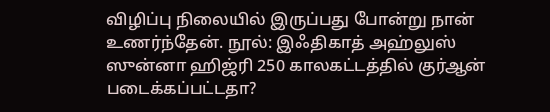விழிப்பு நிலையில் இருப்பது போன்று நான் உணர்ந்தேன். நூல்: இஃதிகாத் அஹ்லுஸ் ஸுன்னா ஹிஜ்ரி 250 காலகட்டத்தில் குர்ஆன் படைக்கப்பட்டதா?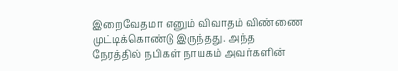இறைவேதமா எனும் விவாதம் விண்ணை முட்டிக்கொண்டு இருந்தது. அந்த நேரத்தில் நபிகள் நாயகம் அவர்களின்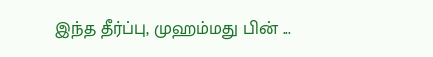இந்த தீர்ப்பு, முஹம்மது பின் ...